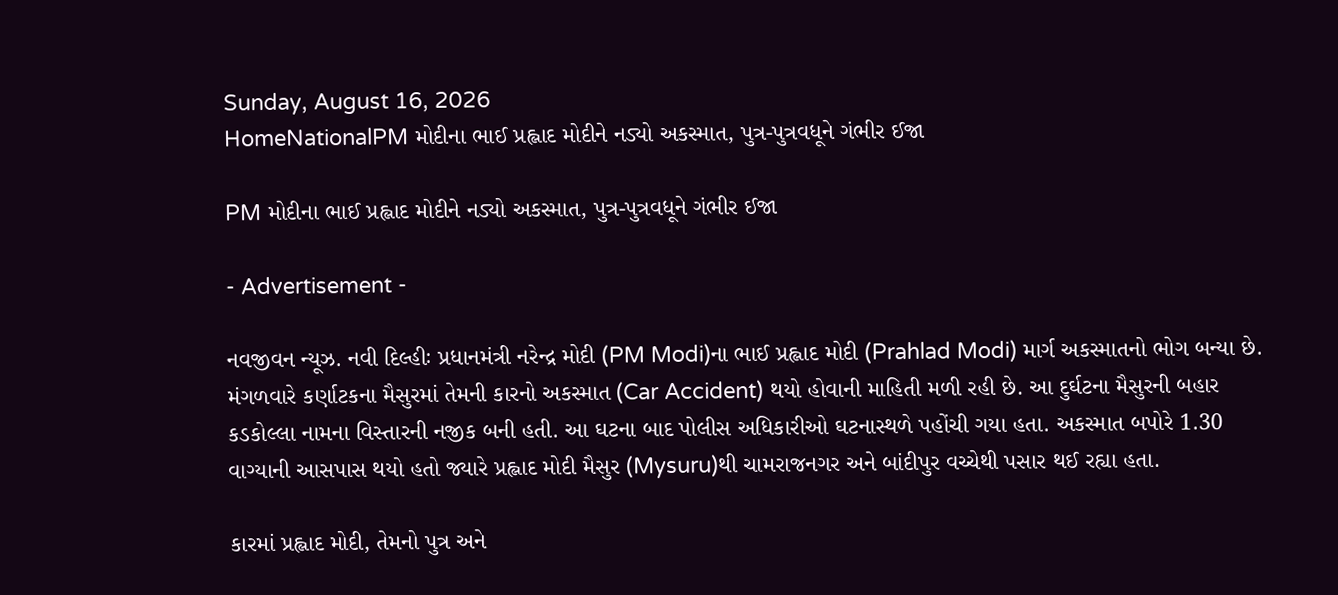Sunday, August 16, 2026
HomeNationalPM મોદીના ભાઈ પ્રહ્લાદ મોદીને નડ્યો અકસ્માત, પુત્ર-પુત્રવધૂને ગંભીર ઈજા

PM મોદીના ભાઈ પ્રહ્લાદ મોદીને નડ્યો અકસ્માત, પુત્ર-પુત્રવધૂને ગંભીર ઈજા

- Advertisement -

નવજીવન ન્યૂઝ. નવી દિલ્હીઃ પ્રધાનમંત્રી નરેન્દ્ર મોદી (PM Modi)ના ભાઈ પ્રહ્લાદ મોદી (Prahlad Modi) માર્ગ અકસ્માતનો ભોગ બન્યા છે. મંગળવારે કર્ણાટકના મૈસુરમાં તેમની કારનો અકસ્માત (Car Accident) થયો હોવાની માહિતી મળી રહી છે. આ દુર્ઘટના મૈસુરની બહાર કડકોલ્લા નામના વિસ્તારની નજીક બની હતી. આ ઘટના બાદ પોલીસ અધિકારીઓ ઘટનાસ્થળે પહોંચી ગયા હતા. અકસ્માત બપોરે 1.30 વાગ્યાની આસપાસ થયો હતો જ્યારે પ્રહ્લાદ મોદી મૈસુર (Mysuru)થી ચામરાજનગર અને બાંદીપુર વચ્ચેથી પસાર થઈ રહ્યા હતા.

કારમાં પ્રહ્લાદ મોદી, તેમનો પુત્ર અને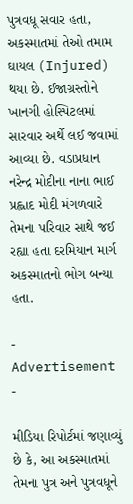પુત્રવધૂ સવાર હતા, અકસ્માતમાં તેઓ તમામ ઘાયલ (Injured) થયા છે. ઈજાગ્રસ્તોને ખાનગી હોસ્પિટલમાં સારવાર અર્થે લઈ જવામાં આવ્યા છે. વડાપ્રધાન નરેન્દ્ર મોદીના નાના ભાઈ પ્રહ્લાદ મોદી મંગળવારે તેમના પરિવાર સાથે જઈ રહ્યા હતા દરમિયાન માર્ગ અકસ્માતનો ભોગ બન્યા હતા.

- Advertisement -

મીડિયા રિપોર્ટમાં જણાવ્યું છે કે, આ અકસ્માતમાં તેમના પુત્ર અને પુત્રવધૂને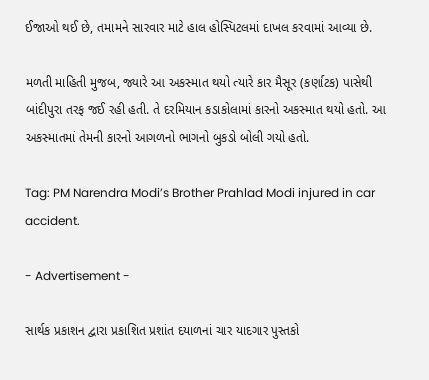ઈજાઓ થઈ છે, તમામને સારવાર માટે હાલ હોસ્પિટલમાં દાખલ કરવામાં આવ્યા છે.

મળતી માહિતી મુજબ, જ્યારે આ અકસ્માત થયો ત્યારે કાર મૈસૂર (કર્ણાટક) પાસેથી બાંદીપુરા તરફ જઈ રહી હતી. તે દરમિયાન કડાકોલામાં કારનો અકસ્માત થયો હતો. આ અકસ્માતમાં તેમની કારનો આગળનો ભાગનો બુકડો બોલી ગયો હતો.

Tag: PM Narendra Modi’s Brother Prahlad Modi injured in car accident.

- Advertisement -

સાર્થક પ્રકાશન દ્વારા પ્રકાશિત પ્રશાંત દયાળનાં ચાર યાદગાર પુસ્તકો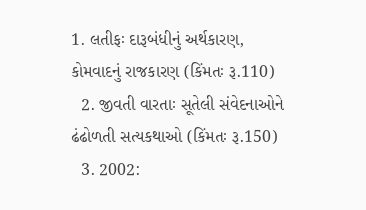1. લતીફઃ દારૂબંધીનું અર્થકારણ, કોમવાદનું રાજકારણ (કિંમતઃ રૂ.110)
  2. જીવતી વારતાઃ સૂતેલી સંવેદનાઓને ઢંઢોળતી સત્યકથાઓ (કિંમતઃ રૂ.150)
  3. 2002: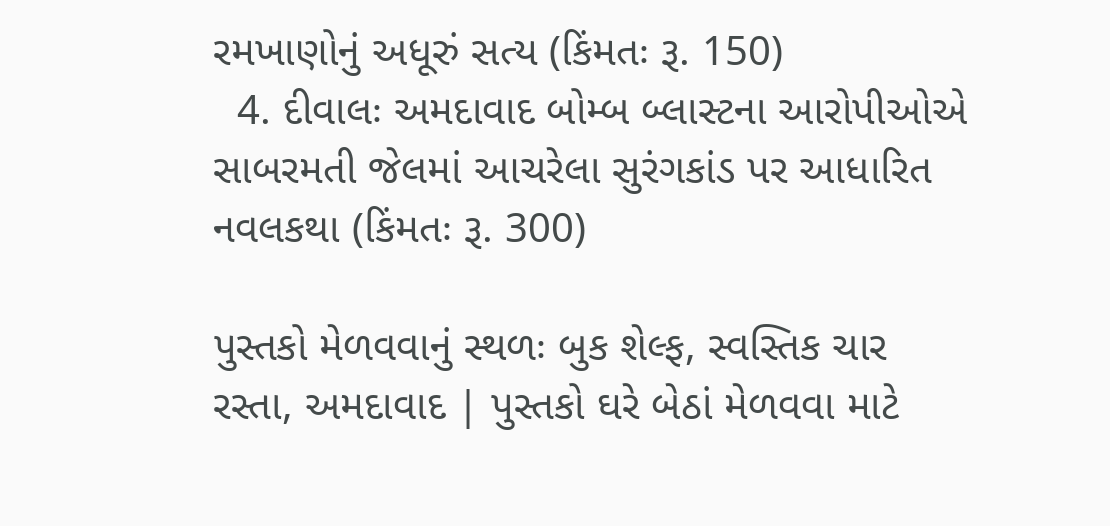રમખાણોનું અધૂરું સત્ય (કિંમતઃ રૂ. 150)
  4. દીવાલઃ અમદાવાદ બોમ્બ બ્લાસ્ટના આરોપીઓએ સાબરમતી જેલમાં આચરેલા સુરંગકાંડ પર આધારિત નવલકથા (કિંમતઃ રૂ. 300)

પુસ્તકો મેળવવાનું સ્થળઃ બુક શેલ્ફ, સ્વસ્તિક ચાર રસ્તા, અમદાવાદ | પુસ્તકો ઘરે બેઠાં મેળવવા માટે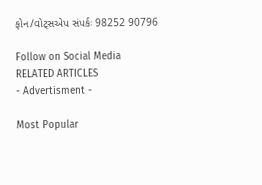ફોન/વોટ્સએપ સંપર્કઃ 98252 90796

Follow on Social Media
RELATED ARTICLES
- Advertisment -

Most Popular